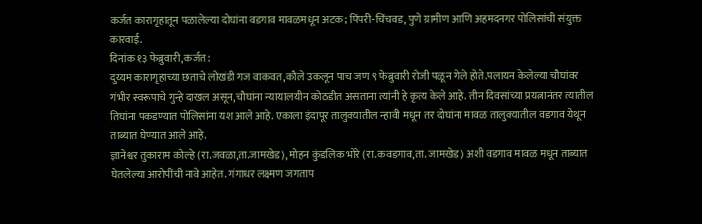कर्जत कारागृहातून पळालेल्या दोघांना वडगाव मावळमधून अटक; पिंपरी-चिंचवड, पुणे ग्रामीण आणि अहमदनगर पोलिसांची संयुक्त कारवाई.
दिनांक १३ फेब्रुवारी,कर्जत:
दुय्यम कारागृहाच्या छताचे लोखंडी गज वाकवत,कौले उकलून पाच जण ९ फेब्रुवारी रोजी पळून गेले होते.पलायन केलेल्या चौघांवर गंभीर स्वरूपाचे गुन्हे दाखल असून,चौघांना न्यायालयीन कोठडीत असताना त्यांनी हे कृत्य केले आहे. तीन दिवसांच्या प्रयत्नानंतर त्यातील तिघांना पकडण्यात पोलिसांना यश आले आहे. एकाला इंदापूर तालुक्यातील न्हावी मधून तर दोघांना मावळ तालुक्यातील वडगाव येथून ताब्यात घेण्यात आले आहे.
ज्ञानेश्वर तुकाराम कोल्हे (रा.जवळा,ता.जामखेड), मोहन कुंडलिक भोरे (रा.कवडगाव,ता. जामखेड) अशी वडगाव मावळ मधून ताब्यात घेतलेल्या आरोपींची नावे आहेत. गंगाधर लक्ष्मण जगताप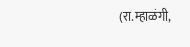(रा.म्हाळंगी,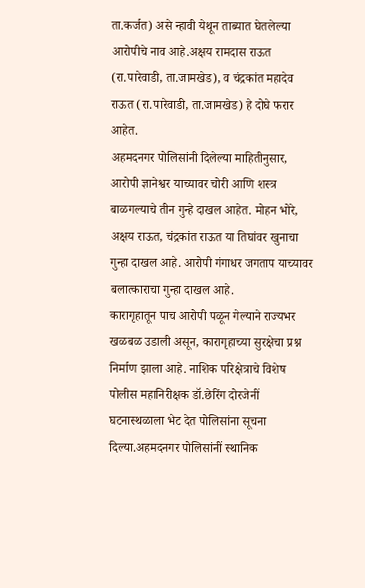ता.कर्जत) असे न्हावी येथून ताब्यात घेतलेल्या आरोपीचे नाव आहे.अक्षय रामदास राऊत (रा.पारेवाडी, ता.जामखेड), व चंद्रकांत महादेव राऊत (रा.पारेवाडी, ता.जामखेड) हे दोघे फरार आहेत.
अहमदनगर पोलिसांनी दिलेल्या माहितीनुसार, आरोपी ज्ञानेश्वर याच्यावर चोरी आणि शस्त्र बाळगल्याचे तीन गुन्हे दाखल आहेत. मोहन भोरे, अक्षय राऊत, चंद्रकांत राऊत या तिघांवर खुनाचा गुन्हा दाखल आहे. आरोपी गंगाधर जगताप याच्यावर बलात्काराचा गुन्हा दाखल आहे.
कारागृहातून पाच आरोपी पळून गेल्याने राज्यभर खळबळ उडाली असून, कारागृहाच्या सुरक्षेचा प्रश्न निर्माण झाला आहे. नाशिक परिक्षेत्राचे विशेष पोलीस महानिरीक्षक डॉ.छेरिंग दोरजेनीं घटनास्थळाला भेट देत पोलिसांना सूचना दिल्या.अहमदनगर पोलिसांनीं स्थानिक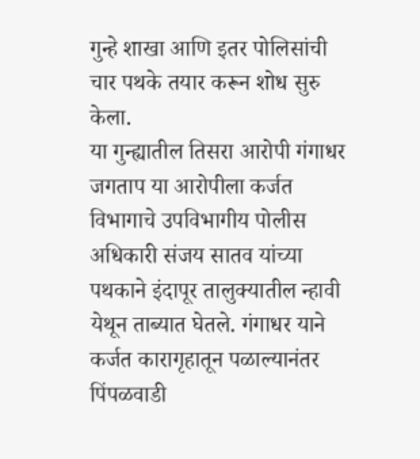गुन्हे शाखा आणि इतर पोलिसांची चार पथके तयार करून शोध सुरु केला.
या गुन्ह्यातील तिसरा आरोपी गंगाधर जगताप या आरोपीला कर्जत विभागाचे उपविभागीय पोलीस अधिकारी संजय सातव यांच्या पथकाने इंदापूर तालुक्यातील न्हावी येथून ताब्यात घेतले. गंगाधर याने कर्जत कारागृहातून पळाल्यानंतर पिंपळवाडी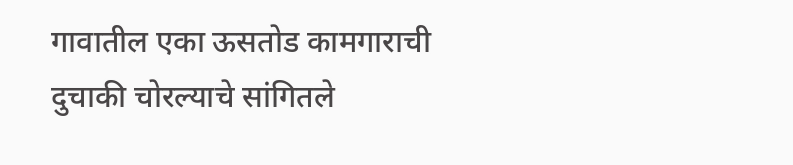गावातील एका ऊसतोड कामगाराची दुचाकी चोरल्याचे सांगितले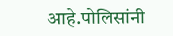आहे.पोलिसांनी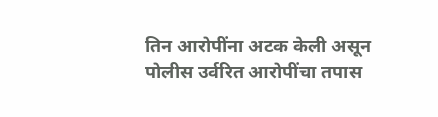तिन आरोपींना अटक केली असून पोलीस उर्वरित आरोपींचा तपास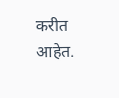करीत आहेत.